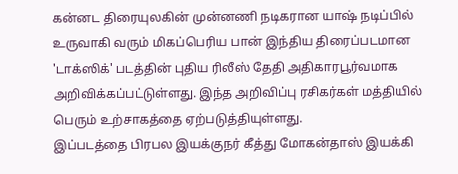கன்னட திரையுலகின் முன்னணி நடிகரான யாஷ் நடிப்பில் உருவாகி வரும் மிகப்பெரிய பான் இந்திய திரைப்படமான 'டாக்ஸிக்' படத்தின் புதிய ரிலீஸ் தேதி அதிகாரபூர்வமாக அறிவிக்கப்பட்டுள்ளது. இந்த அறிவிப்பு ரசிகர்கள் மத்தியில் பெரும் உற்சாகத்தை ஏற்படுத்தியுள்ளது.
இப்படத்தை பிரபல இயக்குநர் கீத்து மோகன்தாஸ் இயக்கி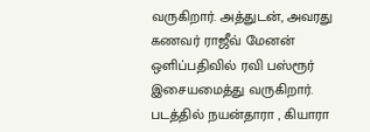வருகிறார். அத்துடன், அவரது கணவர் ராஜீவ் மேனன் ஒளிப்பதிவில் ரவி பஸ்ரூர் இசையமைத்து வருகிறார். படத்தில் நயன்தாரா , கியாரா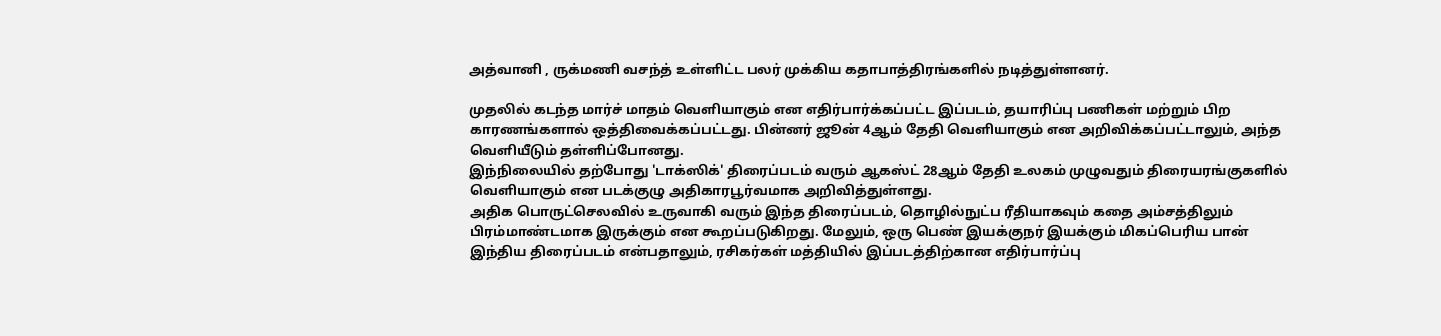அத்வானி , ருக்மணி வசந்த் உள்ளிட்ட பலர் முக்கிய கதாபாத்திரங்களில் நடித்துள்ளனர்.

முதலில் கடந்த மார்ச் மாதம் வெளியாகும் என எதிர்பார்க்கப்பட்ட இப்படம், தயாரிப்பு பணிகள் மற்றும் பிற காரணங்களால் ஒத்திவைக்கப்பட்டது. பின்னர் ஜூன் 4ஆம் தேதி வெளியாகும் என அறிவிக்கப்பட்டாலும், அந்த வெளியீடும் தள்ளிப்போனது.
இந்நிலையில் தற்போது 'டாக்ஸிக்' திரைப்படம் வரும் ஆகஸ்ட் 28ஆம் தேதி உலகம் முழுவதும் திரையரங்குகளில் வெளியாகும் என படக்குழு அதிகாரபூர்வமாக அறிவித்துள்ளது.
அதிக பொருட்செலவில் உருவாகி வரும் இந்த திரைப்படம், தொழில்நுட்ப ரீதியாகவும் கதை அம்சத்திலும் பிரம்மாண்டமாக இருக்கும் என கூறப்படுகிறது. மேலும், ஒரு பெண் இயக்குநர் இயக்கும் மிகப்பெரிய பான் இந்திய திரைப்படம் என்பதாலும், ரசிகர்கள் மத்தியில் இப்படத்திற்கான எதிர்பார்ப்பு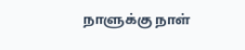நாளுக்கு நாள்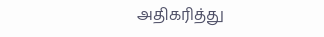அதிகரித்து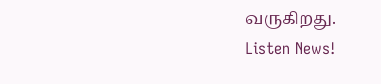வருகிறது.
Listen News!